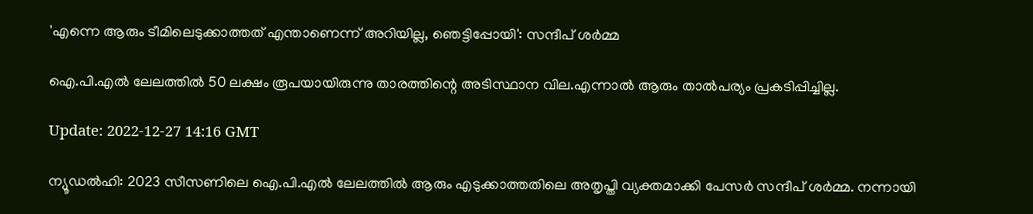'എന്നെ ആരും ടീമിലെടുക്കാത്തത് എന്താണെന്ന് അറിയില്ല, ഞെട്ടിപ്പോയി': സന്ദീപ് ശർമ്മ

ഐ.പി.എൽ ലേലത്തിൽ 50 ലക്ഷം രൂപയായിരുന്നു താരത്തിന്റെ അടിസ്ഥാന വില.എന്നാല്‍ ആരും താല്‍പര്യം പ്രകടിപ്പിച്ചില്ല.

Update: 2022-12-27 14:16 GMT

ന്യൂഡൽഹി: 2023 സീസണിലെ ഐ.പി.എൽ ലേലത്തിൽ ആരും എടുക്കാത്തതിലെ അതൃപ്തി വ്യക്തമാക്കി പേസർ സന്ദീപ് ശർമ്മ. നന്നായി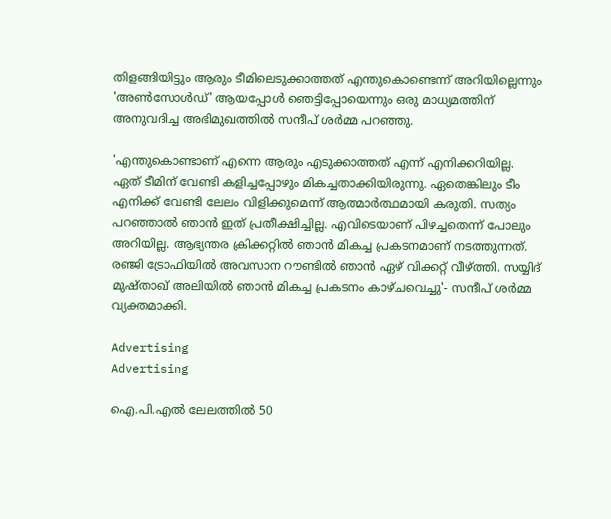തിളങ്ങിയിട്ടും ആരും ടീമിലെടുക്കാത്തത് എന്തുകൊണ്ടെന്ന് അറിയില്ലെന്നും 'അൺസോൾഡ്' ആയപ്പോൾ ഞെട്ടിപ്പോയെന്നും ഒരു മാധ്യമത്തിന് അനുവദിച്ച അഭിമുഖത്തിൽ സന്ദീപ് ശർമ്മ പറഞ്ഞു.

'എന്തുകൊണ്ടാണ് എന്നെ ആരും എടുക്കാത്തത് എന്ന് എനിക്കറിയില്ല. ഏത് ടീമിന് വേണ്ടി കളിച്ചപ്പോഴും മികച്ചതാക്കിയിരുന്നു. ഏതെങ്കിലും ടീം എനിക്ക് വേണ്ടി ലേലം വിളിക്കുമെന്ന് ആത്മാര്‍ത്ഥമായി കരുതി. സത്യം പറഞ്ഞാല്‍ ഞാന്‍ ഇത് പ്രതീക്ഷിച്ചില്ല. എവിടെയാണ് പിഴച്ചതെന്ന് പോലും അറിയില്ല. ആഭ്യന്തര ക്രിക്കറ്റില്‍ ഞാന്‍ മികച്ച പ്രകടനമാണ് നടത്തുന്നത്. രഞ്ജി ട്രോഫിയില്‍ അവസാന റൗണ്ടില്‍ ഞാന്‍ ഏഴ് വിക്കറ്റ് വീഴ്ത്തി. സയ്യിദ് മുഷ്താഖ് അലിയില്‍ ഞാന്‍ മികച്ച പ്രകടനം കാഴ്ചവെച്ചു'- സന്ദീപ് ശർമ്മ വ്യക്തമാക്കി.

Advertising
Advertising

ഐ.പി.എൽ ലേലത്തിൽ 50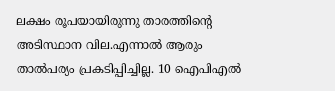ലക്ഷം രൂപയായിരുന്നു താരത്തിന്റെ അടിസ്ഥാന വില.എന്നാല്‍ ആരും താല്‍പര്യം പ്രകടിപ്പിച്ചില്ല. 10 ഐപിഎല്‍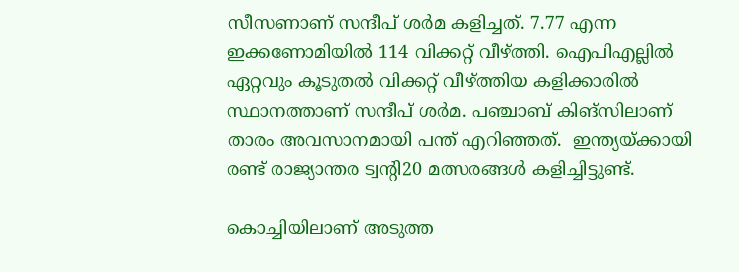സീസണാണ് സന്ദീപ് ശര്‍മ കളിച്ചത്. 7.77 എന്ന ഇക്കണോമിയില്‍ 114 വിക്കറ്റ് വീഴ്ത്തി. ഐപിഎല്ലില്‍ ഏറ്റവും കൂടുതല്‍ വിക്കറ്റ് വീഴ്ത്തിയ കളിക്കാരില്‍ സ്ഥാനത്താണ് സന്ദീപ് ശര്‍മ. പഞ്ചാബ് കിങ്സിലാണ് താരം അവസാനമായി പന്ത് എറിഞ്ഞത്.  ഇന്ത്യയ്ക്കായി രണ്ട് രാജ്യാന്തര ട്വന്റി20 മത്സരങ്ങൾ കളിച്ചിട്ടുണ്ട്.

കൊച്ചിയിലാണ് അടുത്ത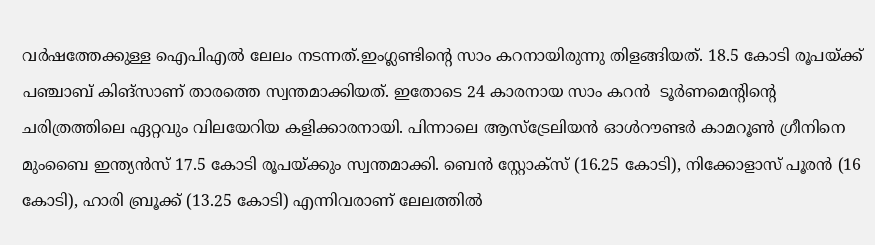വർഷത്തേക്കുള്ള ഐപിഎൽ ലേലം നടന്നത്.ഇംഗ്ലണ്ടിന്റെ സാം കറനായിരുന്നു തിളങ്ങിയത്. 18.5 കോടി രൂപയ്ക്ക് പഞ്ചാബ് കിങ്‌സാണ് താരത്തെ സ്വന്തമാക്കിയത്. ഇതോടെ 24 കാരനായ സാം കറന്‍  ടൂര്‍ണമെന്റിന്റെ ചരിത്രത്തിലെ ഏറ്റവും വിലയേറിയ കളിക്കാരനായി. പിന്നാലെ ആസ്ട്രേലിയന്‍ ഓള്‍റൗണ്ടര്‍ കാമറൂണ്‍ ഗ്രീനിനെ മുംബൈ ഇന്ത്യന്‍സ് 17.5 കോടി രൂപയ്ക്കും സ്വന്തമാക്കി. ബെന്‍ സ്റ്റോക്സ് (16.25 കോടി), നിക്കോളാസ് പൂരന്‍ (16 കോടി), ഹാരി ബ്രൂക്ക് (13.25 കോടി) എന്നിവരാണ് ലേലത്തില്‍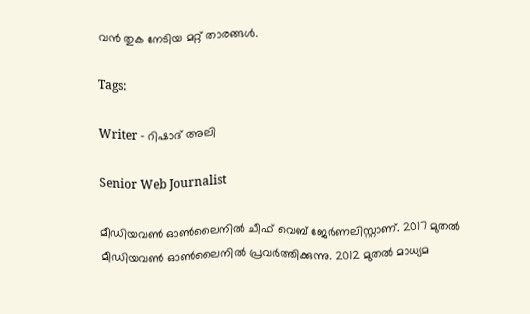വന്‍ തുക നേടിയ മറ്റ് താരങ്ങള്‍.

Tags:

Writer - റിഷാദ് അലി

Senior Web Journalist

മീഡിയവൺ ഓൺലൈനിൽ ചീഫ് വെബ് ജേർണലിസ്റ്റാണ്. 2017 മുതൽ മീഡിയവൺ ഓൺലൈനിൽ പ്രവർത്തിക്കുന്നു. 2012 മുതൽ മാധ്യമ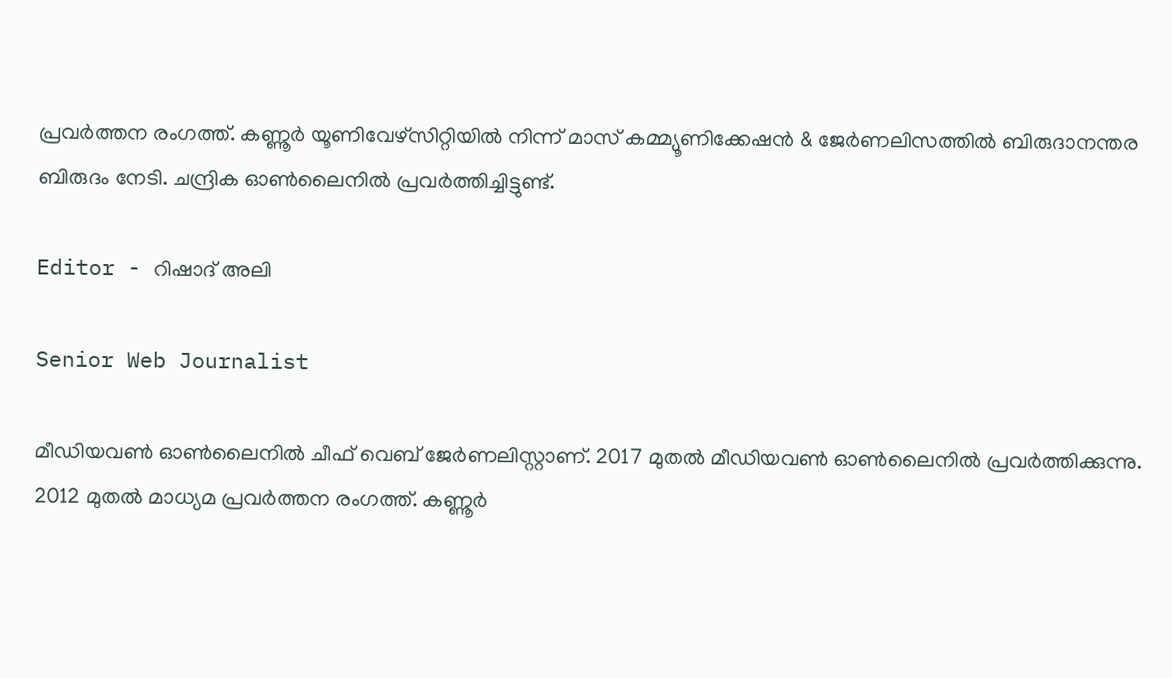പ്രവർത്തന രംഗത്ത്. കണ്ണൂര്‍ യൂണിവേഴ്‌സിറ്റിയിൽ നിന്ന് മാസ് കമ്മ്യൂണിക്കേഷന്‍ & ജേര്‍ണലിസത്തില്‍ ബിരുദാനന്തര ബിരുദം നേടി. ചന്ദ്രിക ഓണ്‍ലൈനില്‍ പ്രവര്‍ത്തിച്ചിട്ടുണ്ട്.

Editor - റിഷാദ് അലി

Senior Web Journalist

മീഡിയവൺ ഓൺലൈനിൽ ചീഫ് വെബ് ജേർണലിസ്റ്റാണ്. 2017 മുതൽ മീഡിയവൺ ഓൺലൈനിൽ പ്രവർത്തിക്കുന്നു. 2012 മുതൽ മാധ്യമ പ്രവർത്തന രംഗത്ത്. കണ്ണൂര്‍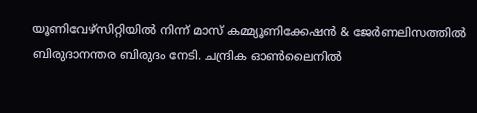യൂണിവേഴ്‌സിറ്റിയിൽ നിന്ന് മാസ് കമ്മ്യൂണിക്കേഷന്‍ & ജേര്‍ണലിസത്തില്‍ ബിരുദാനന്തര ബിരുദം നേടി. ചന്ദ്രിക ഓണ്‍ലൈനില്‍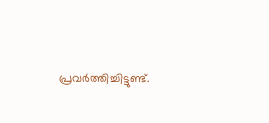പ്രവര്‍ത്തിച്ചിട്ടുണ്ട്.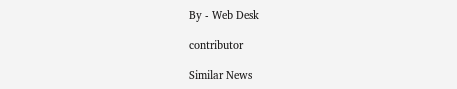By - Web Desk

contributor

Similar News